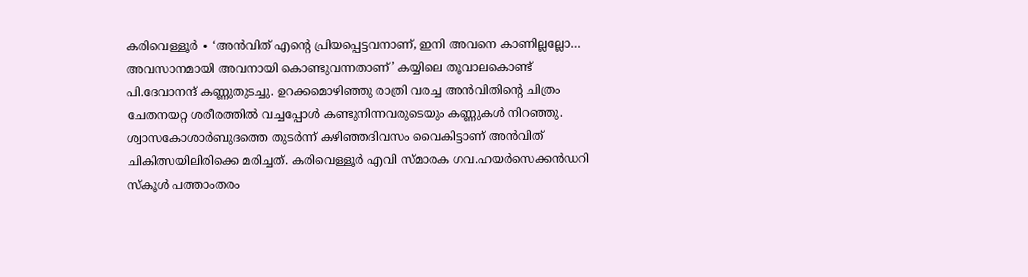കരിവെള്ളൂർ ∙ ‘അൻവിത് എന്റെ പ്രിയപ്പെട്ടവനാണ്, ഇനി അവനെ കാണില്ലല്ലോ… അവസാനമായി അവനായി കൊണ്ടുവന്നതാണ്’ കയ്യിലെ തൂവാലകൊണ്ട് പി.ദേവാനന്ദ് കണ്ണുതുടച്ചു. ഉറക്കമൊഴിഞ്ഞു രാത്രി വരച്ച അൻവിതിന്റെ ചിത്രം ചേതനയറ്റ ശരീരത്തിൽ വച്ചപ്പോൾ കണ്ടുനിന്നവരുടെയും കണ്ണുകൾ നിറഞ്ഞു.
ശ്വാസകോശാർബുദത്തെ തുടർന്ന് കഴിഞ്ഞദിവസം വൈകിട്ടാണ് അൻവിത് ചികിത്സയിലിരിക്കെ മരിച്ചത്. കരിവെള്ളൂർ എവി സ്മാരക ഗവ.ഹയർസെക്കൻഡറി സ്കൂൾ പത്താംതരം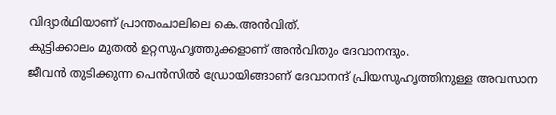വിദ്യാർഥിയാണ് പ്രാന്തംചാലിലെ കെ.അൻവിത്.
കുട്ടിക്കാലം മുതൽ ഉറ്റസുഹൃത്തുക്കളാണ് അൻവിതും ദേവാനന്ദും.
ജീവൻ തുടിക്കുന്ന പെൻസിൽ ഡ്രോയിങ്ങാണ് ദേവാനന്ദ് പ്രിയസുഹൃത്തിനുള്ള അവസാന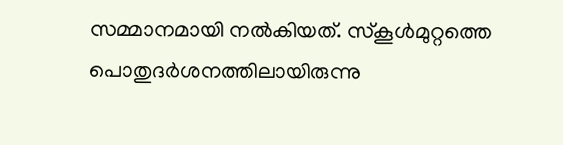സമ്മാനമായി നൽകിയത്. സ്കൂൾമുറ്റത്തെ പൊതുദർശനത്തിലായിരുന്നു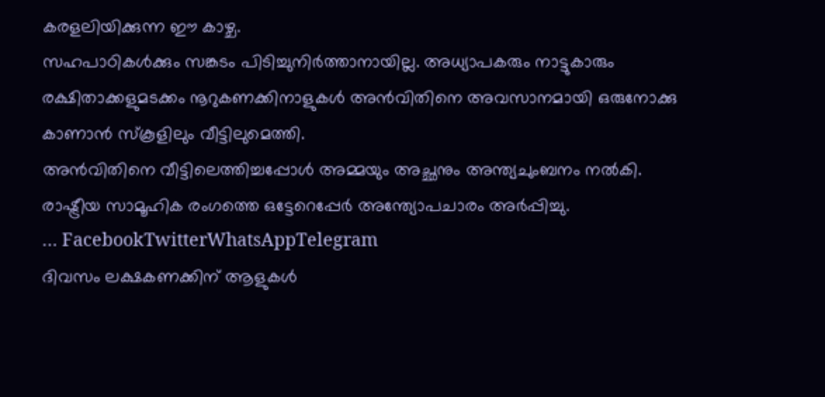കരളലിയിക്കുന്ന ഈ കാഴ്ച.
സഹപാഠികൾക്കും സങ്കടം പിടിച്ചുനിർത്താനായില്ല. അധ്യാപകരും നാട്ടുകാരും രക്ഷിതാക്കളുമടക്കം നൂറുകണക്കിനാളുകൾ അൻവിതിനെ അവസാനമായി ഒരുനോക്കു കാണാൻ സ്കൂളിലും വീട്ടിലുമെത്തി.
അൻവിതിനെ വീട്ടിലെത്തിച്ചപ്പോൾ അമ്മയും അച്ഛനും അന്ത്യചുംബനം നൽകി. രാഷ്ട്രീയ സാമൂഹിക രംഗത്തെ ഒട്ടേറെപ്പേർ അന്ത്യോപചാരം അർപ്പിച്ചു.
… FacebookTwitterWhatsAppTelegram
ദിവസം ലക്ഷകണക്കിന് ആളുകൾ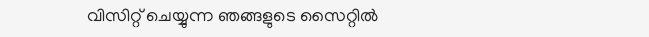വിസിറ്റ് ചെയ്യുന്ന ഞങ്ങളുടെ സൈറ്റിൽ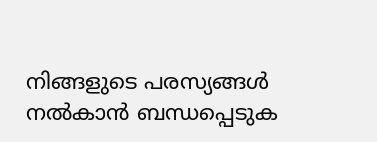നിങ്ങളുടെ പരസ്യങ്ങൾ നൽകാൻ ബന്ധപ്പെടുക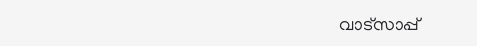വാട്സാപ്പ്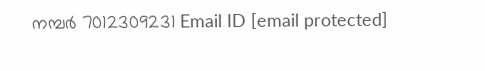നമ്പർ 7012309231 Email ID [email protected]